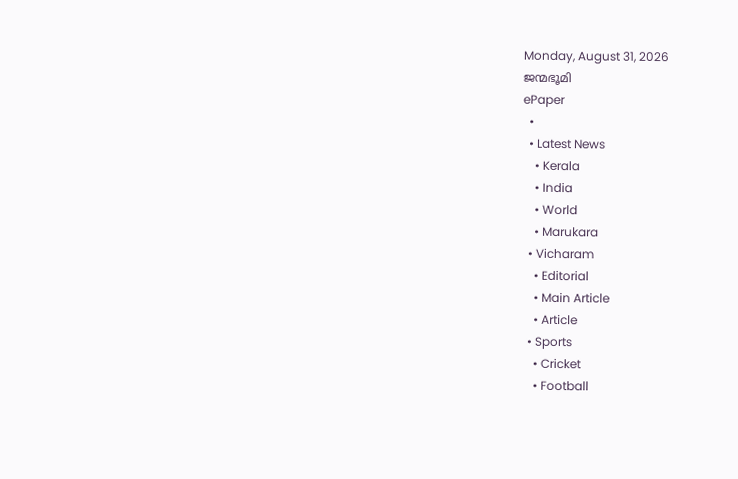Monday, August 31, 2026
ജന്മഭൂമി
ePaper
  •
  • Latest News
    • Kerala
    • India
    • World
    • Marukara
  • Vicharam
    • Editorial
    • Main Article
    • Article
  • Sports
    • Cricket
    • Football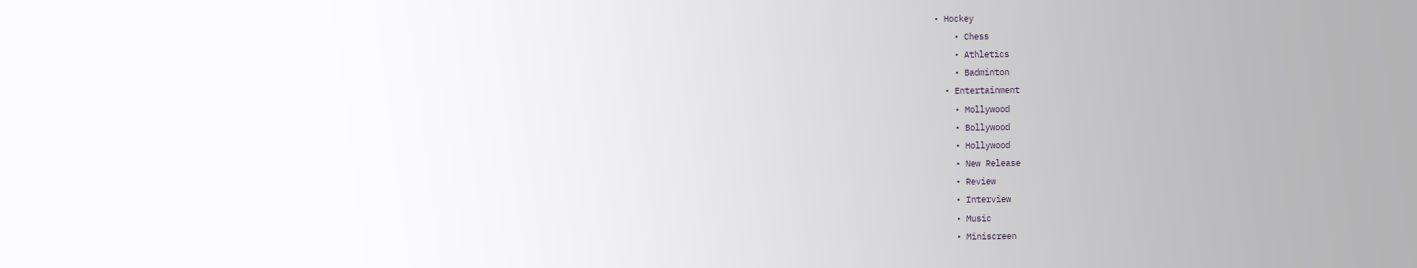• Hockey
    • Chess
    • Athletics
    • Badminton
  • Entertainment
    • Mollywood
    • Bollywood
    • Hollywood
    • New Release
    • Review
    • Interview
    • Music
    • Miniscreen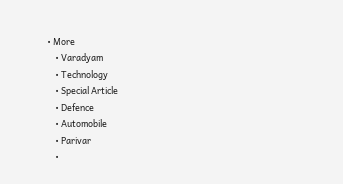• More
    • Varadyam
    • Technology
    • Special Article
    • Defence
    • Automobile
    • Parivar
    •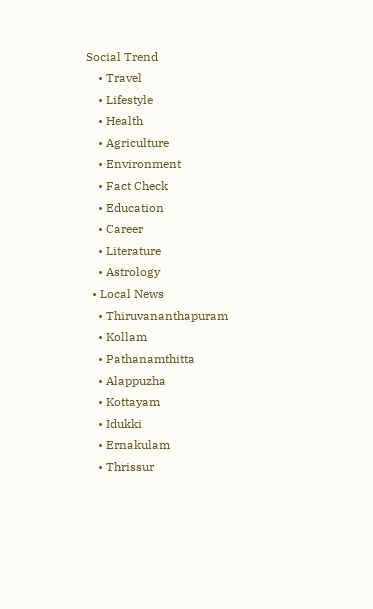Social Trend
    • Travel
    • Lifestyle
    • Health
    • Agriculture
    • Environment
    • Fact Check
    • Education
    • Career
    • Literature
    • Astrology
  • Local News
    • Thiruvananthapuram
    • Kollam
    • Pathanamthitta
    • Alappuzha
    • Kottayam
    • Idukki
    • Ernakulam
    • Thrissur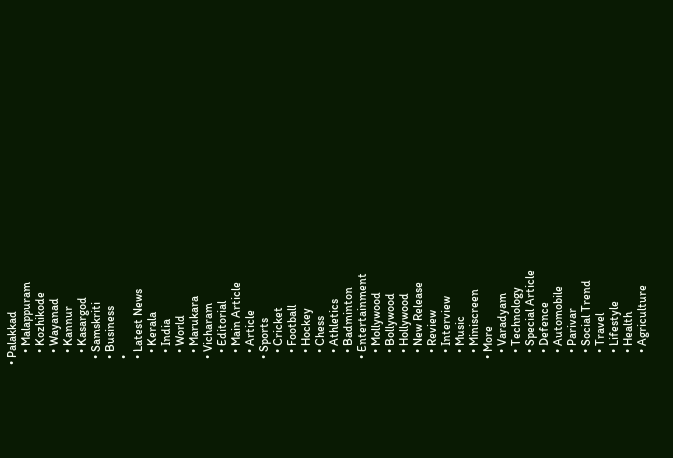• Palakkad
    • Malappuram
    • Kozhikode
    • Wayanad
    • Kannur
    • Kasargod
  • Samskriti
  • Business
  •
  • Latest News
    • Kerala
    • India
    • World
    • Marukara
  • Vicharam
    • Editorial
    • Main Article
    • Article
  • Sports
    • Cricket
    • Football
    • Hockey
    • Chess
    • Athletics
    • Badminton
  • Entertainment
    • Mollywood
    • Bollywood
    • Hollywood
    • New Release
    • Review
    • Interview
    • Music
    • Miniscreen
  • More
    • Varadyam
    • Technology
    • Special Article
    • Defence
    • Automobile
    • Parivar
    • Social Trend
    • Travel
    • Lifestyle
    • Health
    • Agriculture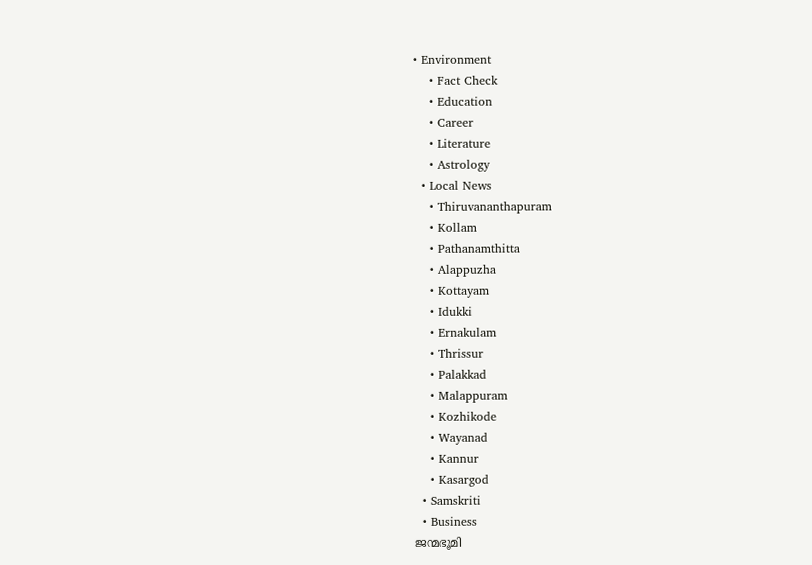• Environment
    • Fact Check
    • Education
    • Career
    • Literature
    • Astrology
  • Local News
    • Thiruvananthapuram
    • Kollam
    • Pathanamthitta
    • Alappuzha
    • Kottayam
    • Idukki
    • Ernakulam
    • Thrissur
    • Palakkad
    • Malappuram
    • Kozhikode
    • Wayanad
    • Kannur
    • Kasargod
  • Samskriti
  • Business
ജന്മഭൂമി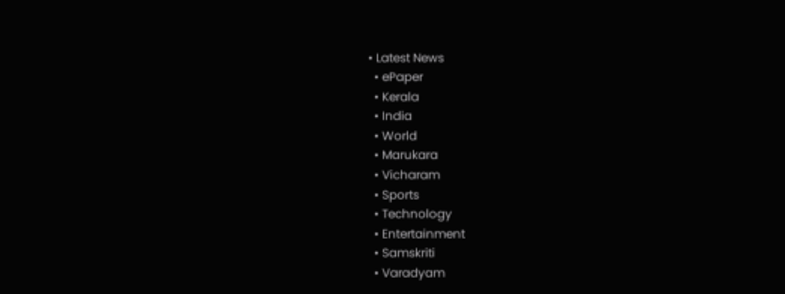• Latest News
  • ePaper
  • Kerala
  • India
  • World
  • Marukara
  • Vicharam
  • Sports
  • Technology
  • Entertainment
  • Samskriti
  • Varadyam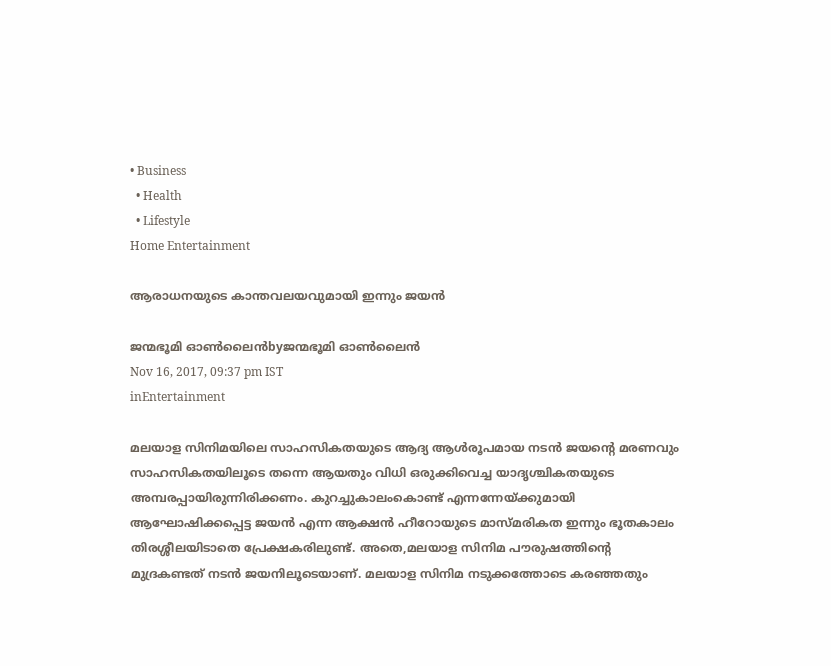• Business
  • Health
  • Lifestyle
Home Entertainment

ആരാധനയുടെ കാന്തവലയവുമായി ഇന്നും ജയന്‍

ജന്മഭൂമി ഓണ്‍ലൈന്‍byജന്മഭൂമി ഓണ്‍ലൈന്‍
Nov 16, 2017, 09:37 pm IST
inEntertainment

മലയാള സിനിമയിലെ സാഹസികതയുടെ ആദ്യ ആള്‍രൂപമായ നടന്‍ ജയന്റെ മരണവും സാഹസികതയിലൂടെ തന്നെ ആയതും വിധി ഒരുക്കിവെച്ച യാദൃശ്ചികതയുടെ അമ്പരപ്പായിരുന്നിരിക്കണം. കുറച്ചുകാലംകൊണ്ട് എന്നന്നേയ്‌ക്കുമായി ആഘോഷിക്കപ്പെട്ട ജയന്‍ എന്ന ആക്ഷന്‍ ഹീറോയുടെ മാസ്മരികത ഇന്നും ഭൂതകാലം തിരശ്ശീലയിടാതെ പ്രേക്ഷകരിലുണ്ട്. അതെ,മലയാള സിനിമ പൗരുഷത്തിന്റെ മുദ്രകണ്ടത് നടന്‍ ജയനിലൂടെയാണ്. മലയാള സിനിമ നടുക്കത്തോടെ കരഞ്ഞതും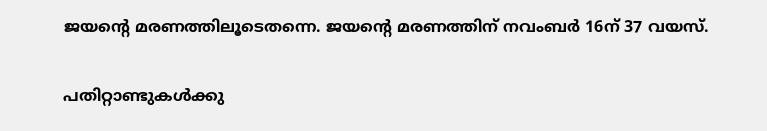ജയന്റെ മരണത്തിലൂടെതന്നെ. ജയന്റെ മരണത്തിന് നവംബര്‍ 16ന് 37 വയസ്.

പതിറ്റാണ്ടുകള്‍ക്കു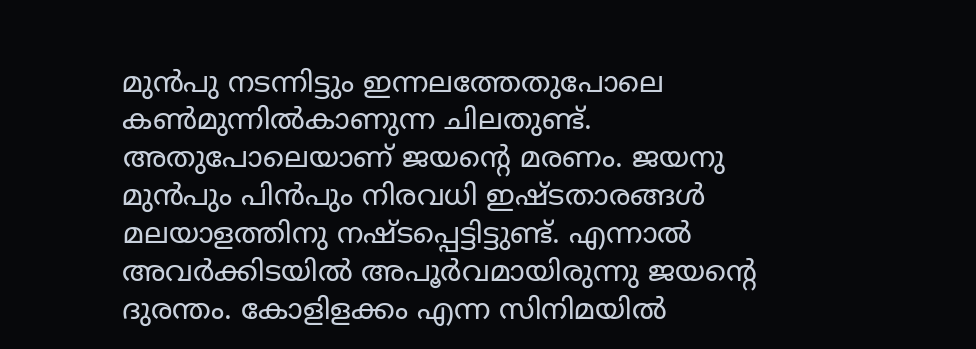മുന്‍പു നടന്നിട്ടും ഇന്നലത്തേതുപോലെ കണ്‍മുന്നില്‍കാണുന്ന ചിലതുണ്ട്. അതുപോലെയാണ് ജയന്റെ മരണം. ജയനു മുന്‍പും പിന്‍പും നിരവധി ഇഷ്ടതാരങ്ങള്‍ മലയാളത്തിനു നഷ്ടപ്പെട്ടിട്ടുണ്ട്. എന്നാല്‍ അവര്‍ക്കിടയില്‍ അപൂര്‍വമായിരുന്നു ജയന്റെ ദുരന്തം. കോളിളക്കം എന്ന സിനിമയില്‍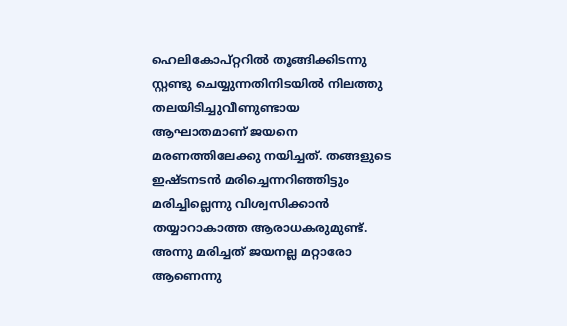ഹെലികോപ്റ്ററില്‍ തൂങ്ങിക്കിടന്നു സ്റ്റണ്ടു ചെയ്യുന്നതിനിടയില്‍ നിലത്തു തലയിടിച്ചുവീണുണ്ടായ ആഘാതമാണ് ജയനെ മരണത്തിലേക്കു നയിച്ചത്. തങ്ങളുടെ ഇഷ്ടനടന്‍ മരിച്ചെന്നറിഞ്ഞിട്ടും മരിച്ചില്ലെന്നു വിശ്വസിക്കാന്‍ തയ്യാറാകാത്ത ആരാധകരുമുണ്ട്. അന്നു മരിച്ചത് ജയനല്ല മറ്റാരോ ആണെന്നു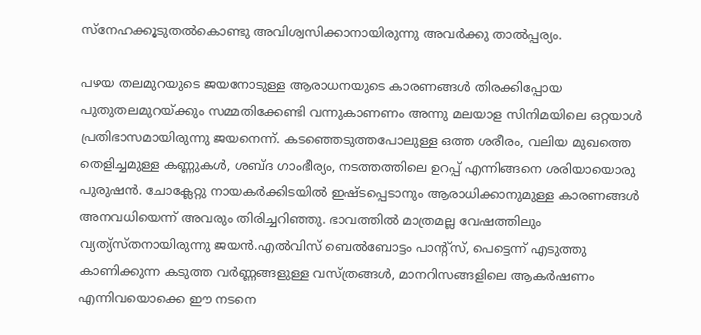സ്‌നേഹക്കൂടുതല്‍കൊണ്ടു അവിശ്വസിക്കാനായിരുന്നു അവര്‍ക്കു താല്‍പ്പര്യം.

പഴയ തലമുറയുടെ ജയനോടുള്ള ആരാധനയുടെ കാരണങ്ങള്‍ തിരക്കിപ്പോയ പുതുതലമുറയ്‌ക്കും സമ്മതിക്കേണ്ടി വന്നുകാണണം അന്നു മലയാള സിനിമയിലെ ഒറ്റയാള്‍ പ്രതിഭാസമായിരുന്നു ജയനെന്ന്. കടഞ്ഞെടുത്തപോലുള്ള ഒത്ത ശരീരം, വലിയ മുഖത്തെ തെളിച്ചമുള്ള കണ്ണുകള്‍, ശബ്ദ ഗാംഭീര്യം, നടത്തത്തിലെ ഉറപ്പ് എന്നിങ്ങനെ ശരിയായൊരു പുരുഷന്‍. ചോക്ലേറ്റു നായകര്‍ക്കിടയില്‍ ഇഷ്ടപ്പെടാനും ആരാധിക്കാനുമുള്ള കാരണങ്ങള്‍ അനവധിയെന്ന് അവരും തിരിച്ചറിഞ്ഞു. ഭാവത്തില്‍ മാത്രമല്ല വേഷത്തിലും വ്യത്യ്‌സ്തനായിരുന്നു ജയന്‍.എല്‍വിസ് ബെല്‍ബോട്ടം പാന്റ്‌സ്, പെട്ടെന്ന് എടുത്തു കാണിക്കുന്ന കടുത്ത വര്‍ണ്ണങ്ങളുള്ള വസ്ത്രങ്ങള്‍, മാനറിസങ്ങളിലെ ആകര്‍ഷണം എന്നിവയൊക്കെ ഈ നടനെ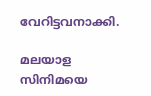വേറിട്ടവനാക്കി.

മലയാള സിനിമയെ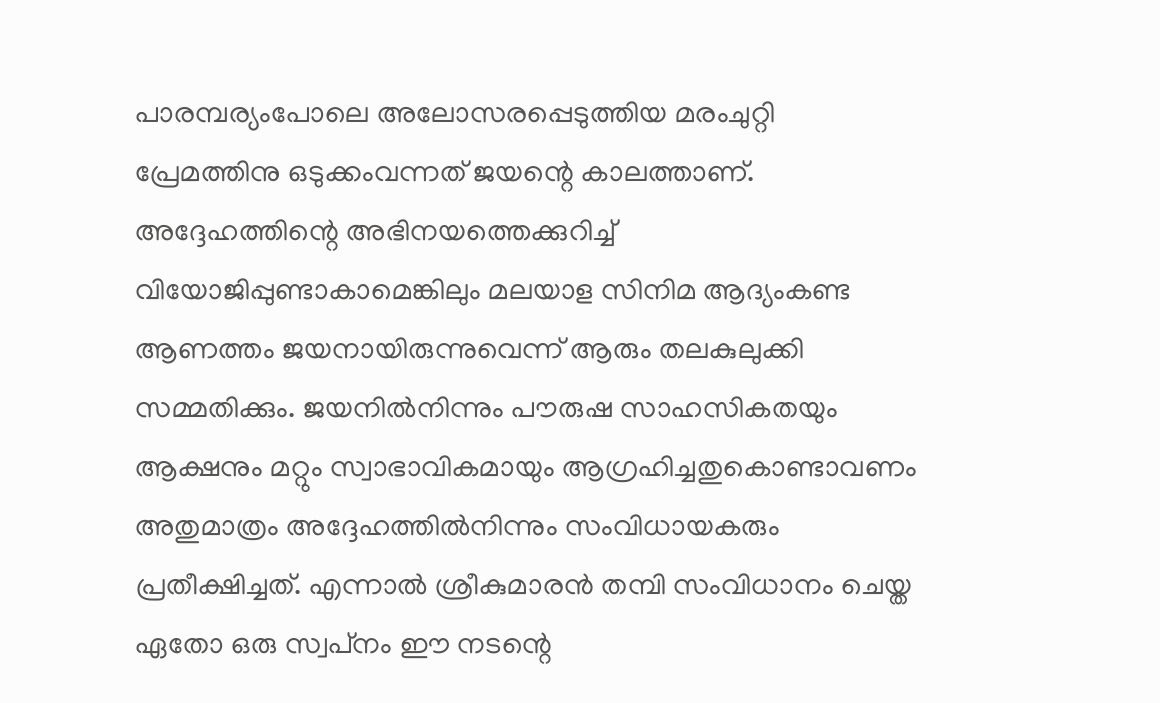പാരമ്പര്യംപോലെ അലോസരപ്പെടുത്തിയ മരംചുറ്റി പ്രേമത്തിനു ഒടുക്കംവന്നത് ജയന്റെ കാലത്താണ്. അദ്ദേഹത്തിന്റെ അഭിനയത്തെക്കുറിച്ച് വിയോജിപ്പുണ്ടാകാമെങ്കിലും മലയാള സിനിമ ആദ്യംകണ്ട ആണത്തം ജയനായിരുന്നുവെന്ന് ആരും തലകുലുക്കി സമ്മതിക്കും. ജയനില്‍നിന്നും പൗരുഷ സാഹസികതയും ആക്ഷനും മറ്റും സ്വാഭാവികമായും ആഗ്രഹിച്ചതുകൊണ്ടാവണം അതുമാത്രം അദ്ദേഹത്തില്‍നിന്നും സംവിധായകരും പ്രതീക്ഷിച്ചത്. എന്നാല്‍ ശ്രീകുമാരന്‍ തമ്പി സംവിധാനം ചെയ്ത ഏതോ ഒരു സ്വപ്‌നം ഈ നടന്റെ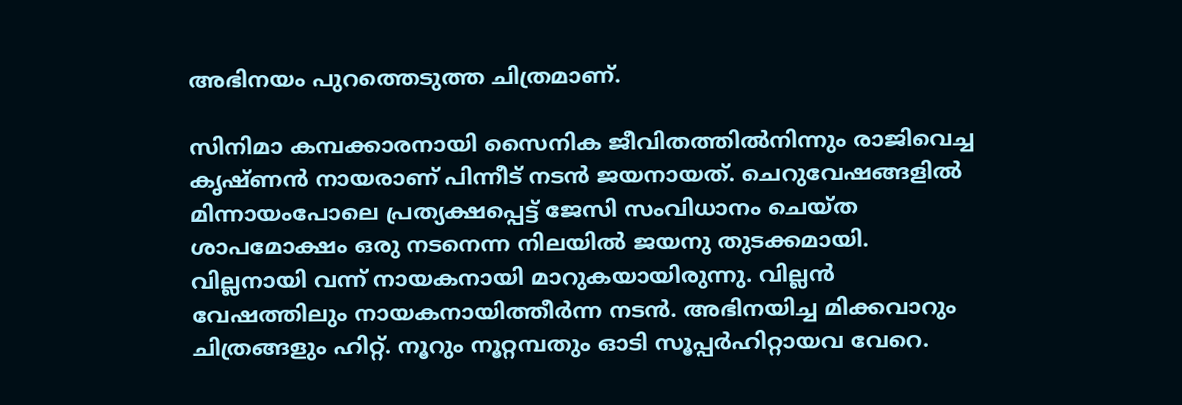അഭിനയം പുറത്തെടുത്ത ചിത്രമാണ്.

സിനിമാ കമ്പക്കാരനായി സൈനിക ജീവിതത്തില്‍നിന്നും രാജിവെച്ച കൃഷ്ണന്‍ നായരാണ് പിന്നീട് നടന്‍ ജയനായത്. ചെറുവേഷങ്ങളില്‍ മിന്നായംപോലെ പ്രത്യക്ഷപ്പെട്ട് ജേസി സംവിധാനം ചെയ്ത ശാപമോക്ഷം ഒരു നടനെന്ന നിലയില്‍ ജയനു തുടക്കമായി. വില്ലനായി വന്ന് നായകനായി മാറുകയായിരുന്നു. വില്ലന്‍ വേഷത്തിലും നായകനായിത്തീര്‍ന്ന നടന്‍. അഭിനയിച്ച മിക്കവാറും ചിത്രങ്ങളും ഹിറ്റ്. നൂറും നൂറ്റമ്പതും ഓടി സൂപ്പര്‍ഹിറ്റായവ വേറെ.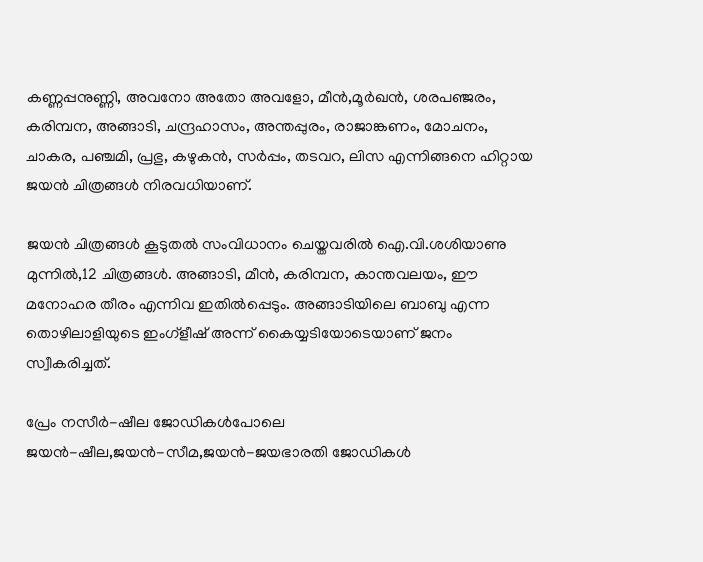കണ്ണപ്പനുണ്ണി, അവനോ അതോ അവളോ, മീന്‍,മൂര്‍ഖന്‍, ശരപഞ്ജരം, കരിമ്പന, അങ്ങാടി, ചന്ദ്രഹാസം, അന്തപ്പുരം, രാജാങ്കണം, മോചനം, ചാകര, പഞ്ചമി, പ്രഭു, കഴുകന്‍, സര്‍പ്പം, തടവറ, ലിസ എന്നിങ്ങനെ ഹിറ്റായ ജയന്‍ ചിത്രങ്ങള്‍ നിരവധിയാണ്.

ജയന്‍ ചിത്രങ്ങള്‍ കൂടുതല്‍ സംവിധാനം ചെയ്തവരില്‍ ഐ.വി.ശശിയാണു മുന്നില്‍,12 ചിത്രങ്ങള്‍. അങ്ങാടി, മീന്‍, കരിമ്പന, കാന്തവലയം, ഈ മനോഹര തീരം എന്നിവ ഇതില്‍പ്പെടും. അങ്ങാടിയിലെ ബാബു എന്ന തൊഴിലാളിയുടെ ഇംഗ്‌ളീഷ് അന്ന് കൈയ്യടിയോടെയാണ് ജനം സ്വീകരിച്ചത്.

പ്രേം നസീര്‍-ഷീല ജോഡികള്‍പോലെ ജയന്‍-ഷീല,ജയന്‍-സീമ,ജയന്‍-ജയഭാരതി ജോഡികള്‍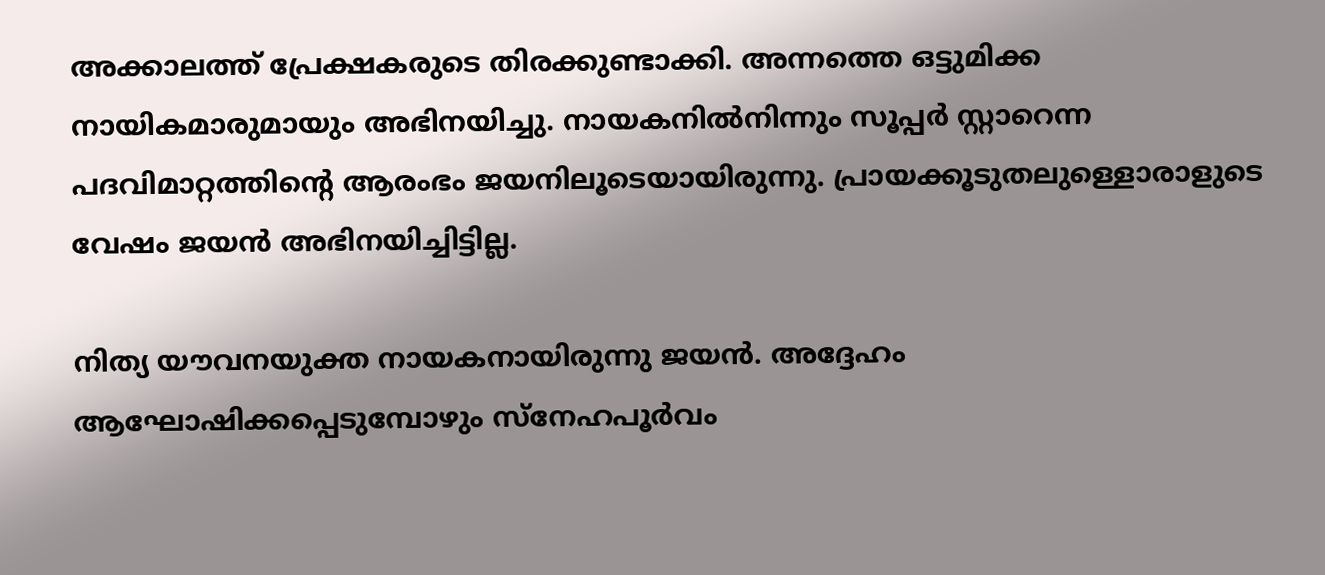അക്കാലത്ത് പ്രേക്ഷകരുടെ തിരക്കുണ്ടാക്കി. അന്നത്തെ ഒട്ടുമിക്ക നായികമാരുമായും അഭിനയിച്ചു. നായകനില്‍നിന്നും സൂപ്പര്‍ സ്റ്റാറെന്ന പദവിമാറ്റത്തിന്റെ ആരംഭം ജയനിലൂടെയായിരുന്നു. പ്രായക്കൂടുതലുള്ളൊരാളുടെ വേഷം ജയന്‍ അഭിനയിച്ചിട്ടില്ല.

നിത്യ യൗവനയുക്ത നായകനായിരുന്നു ജയന്‍. അദ്ദേഹം ആഘോഷിക്കപ്പെടുമ്പോഴും സ്‌നേഹപൂര്‍വം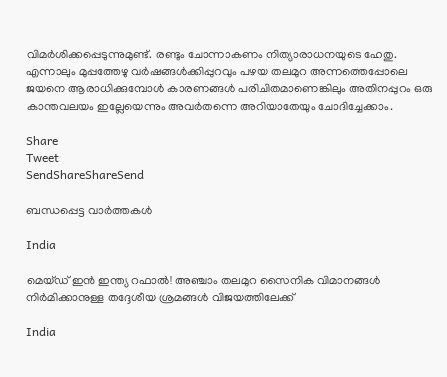വിമര്‍ശിക്കപ്പെടുന്നുമുണ്ട്. രണ്ടും ചോന്നാകണം നിത്യാരാധനയുടെ ഹേതു. എന്നാലും മുപ്പത്തേഴു വര്‍ഷങ്ങള്‍ക്കിപ്പുറവും പഴയ തലമുറ അന്നത്തെപ്പോലെ ജയനെ ആരാധിക്കുമ്പോള്‍ കാരണങ്ങള്‍ പരിചിതമാണെങ്കിലും അതിനപ്പുറം ഒരു കാന്തവലയം ഇല്ലേയെന്നും അവര്‍തന്നെ അറിയാതേയും ചോദിച്ചേക്കാം.

Share
Tweet
SendShareShareSend

ബന്ധപ്പെട്ട വാര്‍ത്തകള്‍

India

മെയ്ഡ് ഇന്‍ ഇന്ത്യ റഫാല്‍! അഞ്ചാം തലമുറ സൈനിക വിമാനങ്ങള്‍ നിര്‍മിക്കാനുള്ള തദ്ദേശീയ ശ്രമങ്ങള്‍ വിജയത്തിലേക്ക്

India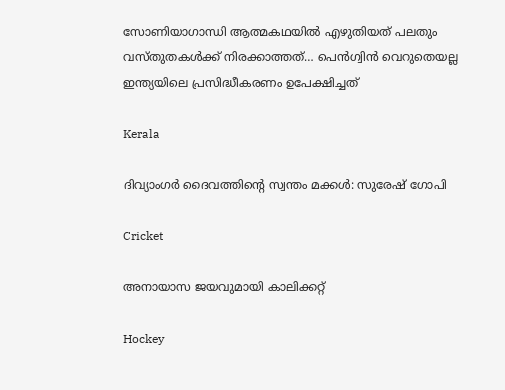സോണിയാഗാന്ധി ആത്മകഥയില്‍ എഴുതിയത് പലതും വസ്തുതകള്‍ക്ക് നിരക്കാത്തത്… പെന്‍ഗ്വിന്‍ വെറുതെയല്ല ഇന്ത്യയിലെ പ്രസിദ്ധീകരണം ഉപേക്ഷിച്ചത്

Kerala

ദിവ്യാംഗര്‍ ദൈവത്തിന്റെ സ്വന്തം മക്കള്‍: സുരേഷ് ഗോപി

Cricket

അനായാസ ജയവുമായി കാലിക്കറ്റ്

Hockey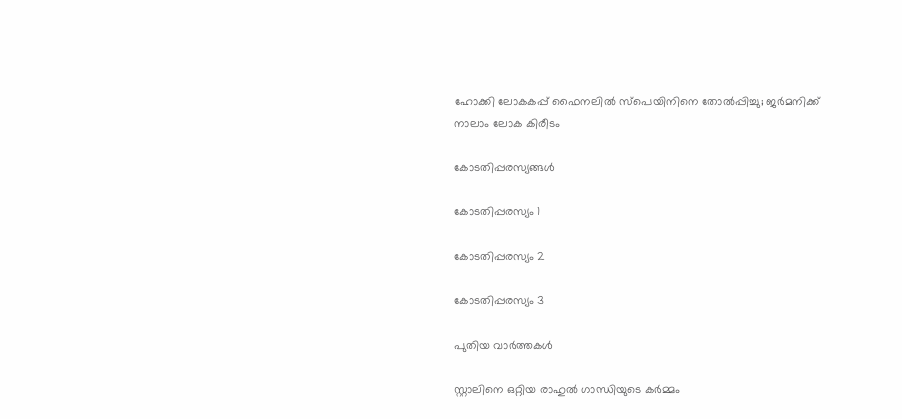ഹോക്കി ലോകകപ്പ് ഫൈനലില്‍ സ്‌പെയിനിനെ തോല്‍പ്പിച്ചു; ജര്‍മനിക്ക് നാലാം ലോക കിരീടം

കോടതിപ്പരസ്യങ്ങള്‍

കോടതിപ്പരസ്യം 1

കോടതിപ്പരസ്യം 2

കോടതിപ്പരസ്യം 3

പുതിയ വാര്‍ത്തകള്‍

സ്റ്റാലിനെ ഒറ്റിയ രാഹുല്‍ ഗാന്ധിയുടെ കര്‍മ്മം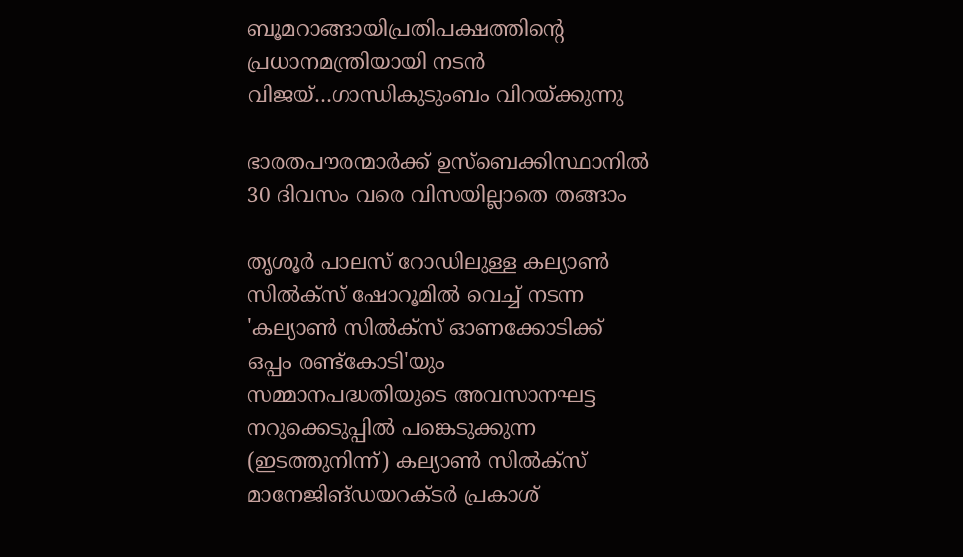ബൂമറാങ്ങായിപ്രതിപക്ഷത്തിന്റെ പ്രധാനമന്ത്രിയായി നടന്‍ വിജയ്…ഗാന്ധികുടുംബം വിറയ്‌ക്കുന്നു

ഭാരതപൗരന്മാര്‍ക്ക് ഉസ്ബെക്കിസ്ഥാനില്‍ 30 ദിവസം വരെ വിസയില്ലാതെ തങ്ങാം

തൃശൂര്‍ പാലസ് റോഡിലുള്ള കല്യാണ്‍ സില്‍ക്‌സ് ഷോറൂമില്‍ വെച്ച് നടന്ന 'കല്യാണ്‍ സില്‍ക്‌സ് ഓണക്കോടിക്ക് ഒപ്പം രണ്ട്‌കോടി'യും സമ്മാനപദ്ധതിയുടെ അവസാനഘട്ട നറുക്കെടുപ്പില്‍ പങ്കെടുക്കുന്ന (ഇടത്തുനിന്ന്) കല്യാണ്‍ സില്‍ക്‌സ് മാനേജിങ്ഡയറക്ടര്‍ പ്രകാശ്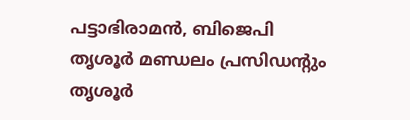പട്ടാഭിരാമന്‍, ബിജെപി തൃശൂര്‍ മണ്ഡലം പ്രസിഡന്റും തൃശൂര്‍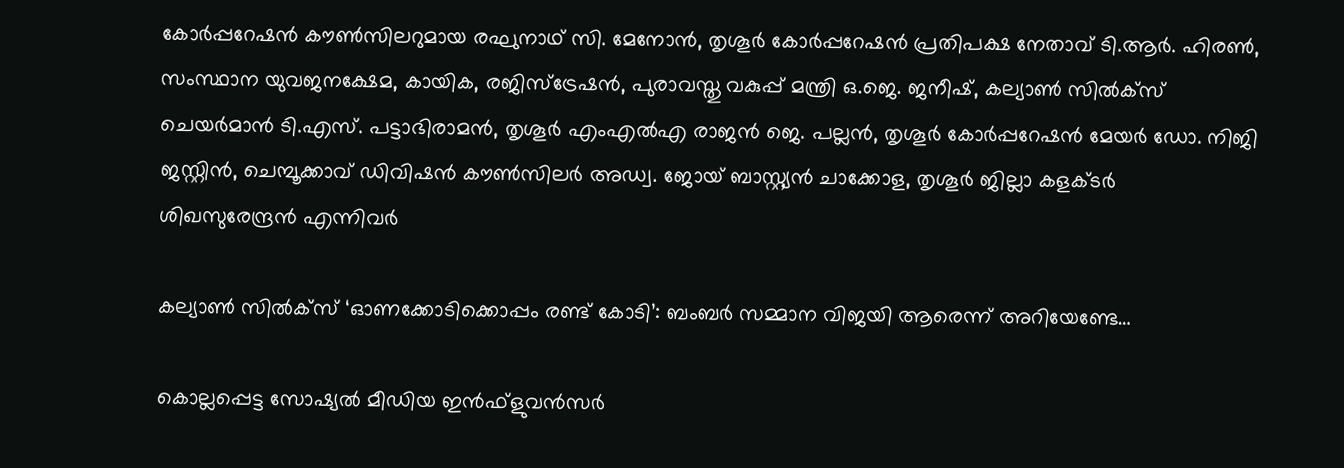കോര്‍പ്പറേഷന്‍ കൗണ്‍സിലറുമായ രഘുനാഥ് സി. മേനോന്‍, തൃശൂര്‍ കോര്‍പ്പറേഷന്‍ പ്രതിപക്ഷ നേതാവ് ടി.ആര്‍. ഹിരണ്‍, സംസ്ഥാന യുവജനക്ഷേമ, കായിക, രജിസ്‌ട്രേഷന്‍, പുരാവസ്തു വകുപ്പ് മന്ത്രി ഒ.ജെ. ജനീഷ്, കല്യാണ്‍ സില്‍ക്‌സ് ചെയര്‍മാന്‍ ടി.എസ്. പട്ടാഭിരാമന്‍, തൃശൂര്‍ എംഎല്‍എ രാജന്‍ ജെ. പല്ലന്‍, തൃശൂര്‍ കോര്‍പ്പറേഷന്‍ മേയര്‍ ഡോ. നിജി ജസ്റ്റിന്‍, ചെമ്പൂക്കാവ് ഡിവിഷന്‍ കൗണ്‍സിലര്‍ അഡ്വ. ജോയ് ബാസ്റ്റ്യന്‍ ചാക്കോള, തൃശൂര്‍ ജില്ലാ കളക്ടര്‍ ശിഖസുരേന്ദ്രന്‍ എന്നിവര്‍

കല്യാണ്‍ സില്‍ക്‌സ് ‘ഓണക്കോടിക്കൊപ്പം രണ്ട് കോടി’: ബംബര്‍ സമ്മാന വിജയി ആരെന്ന് അറിയേണ്ടേ…

കൊല്ലപ്പെട്ട സോഷ്യല്‍ മീഡിയ ഇന്‍ഫ്‌ളുവന്‍സര്‍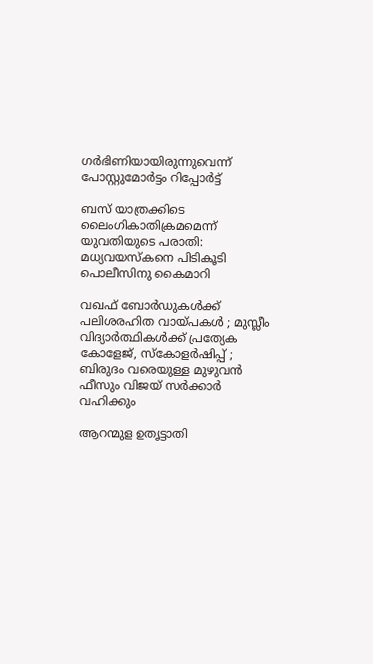ഗര്‍ഭിണിയായിരുന്നുവെന്ന് പോസ്റ്റുമോര്‍ട്ടം റിപ്പോര്‍ട്ട്

ബസ് യാത്രക്കിടെ ലൈംഗികാതിക്രമമെന്ന് യുവതിയുടെ പരാതി: മധ്യവയസ്‌കനെ പിടികൂടി പൊലീസിനു കൈമാറി

വഖഫ് ബോർഡുകൾക്ക് പലിശരഹിത വായ്‌പകൾ ; മുസ്ലീം വിദ്യാർത്ഥികൾക്ക് പ്രത്യേക കോളേജ്, സ്കോളർഷിപ്പ് ; ബിരുദം വരെയുള്ള മുഴുവൻ ഫീസും വിജയ് സർക്കാർ വഹിക്കും

ആറന്മുള ഉതൃട്ടാതി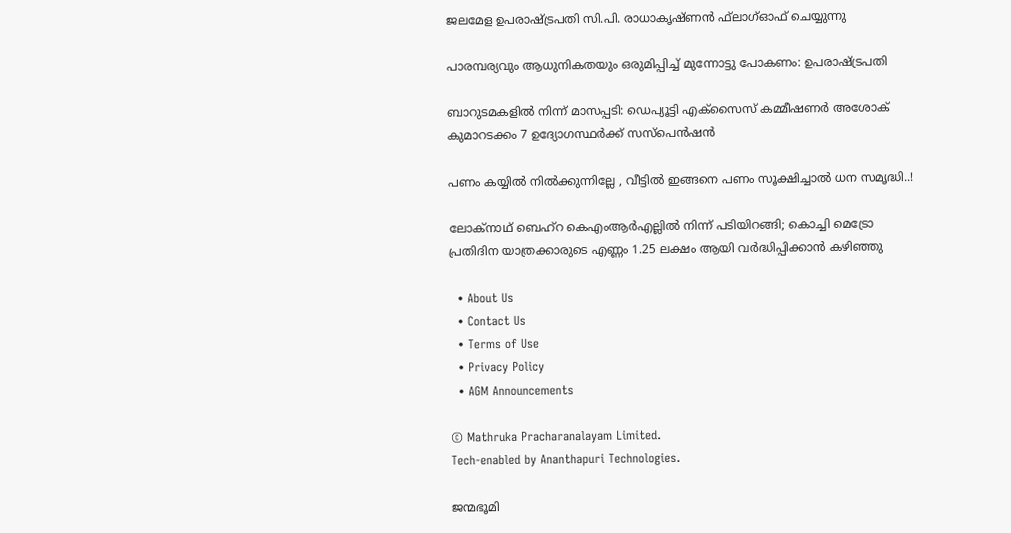ജലമേള ഉപരാഷ്ട്രപതി സി.പി. രാധാകൃഷ്ണന്‍ ഫ്‌ലാഗ്ഓഫ് ചെയ്യുന്നു

പാരമ്പര്യവും ആധുനികതയും ഒരുമിപ്പിച്ച് മുന്നോട്ടു പോകണം: ഉപരാഷ്‌ട്രപതി

ബാറുടമകളില്‍ നിന്ന് മാസപ്പടി: ഡെപ്യൂട്ടി എക്‌സൈസ് കമ്മീഷണര്‍ അശോക് കുമാറടക്കം 7 ഉദ്യോഗസ്ഥര്‍ക്ക് സസ്‌പെന്‍ഷന്‍

പണം കയ്യിൽ നിൽക്കുന്നില്ലേ , വീട്ടിൽ ഇങ്ങനെ പണം സൂക്ഷിച്ചാൽ ധന സമൃദ്ധി..!

ലോക്‌നാഥ് ബെഹ്‌റ കെഎംആര്‍എല്ലില്‍ നിന്ന് പടിയിറങ്ങി; കൊച്ചി മെട്രോ പ്രതിദിന യാത്രക്കാരുടെ എണ്ണം 1.25 ലക്ഷം ആയി വര്‍ദ്ധിപ്പിക്കാന്‍ കഴിഞ്ഞു

  • About Us
  • Contact Us
  • Terms of Use
  • Privacy Policy
  • AGM Announcements

© Mathruka Pracharanalayam Limited.
Tech-enabled by Ananthapuri Technologies.

ജന്മഭൂമി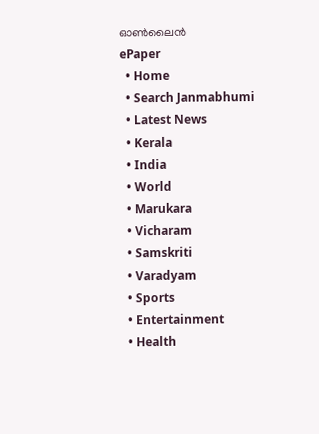ഓണ്‍ലൈന്‍
ePaper
  • Home
  • Search Janmabhumi
  • Latest News
  • Kerala
  • India
  • World
  • Marukara
  • Vicharam
  • Samskriti
  • Varadyam
  • Sports
  • Entertainment
  • Health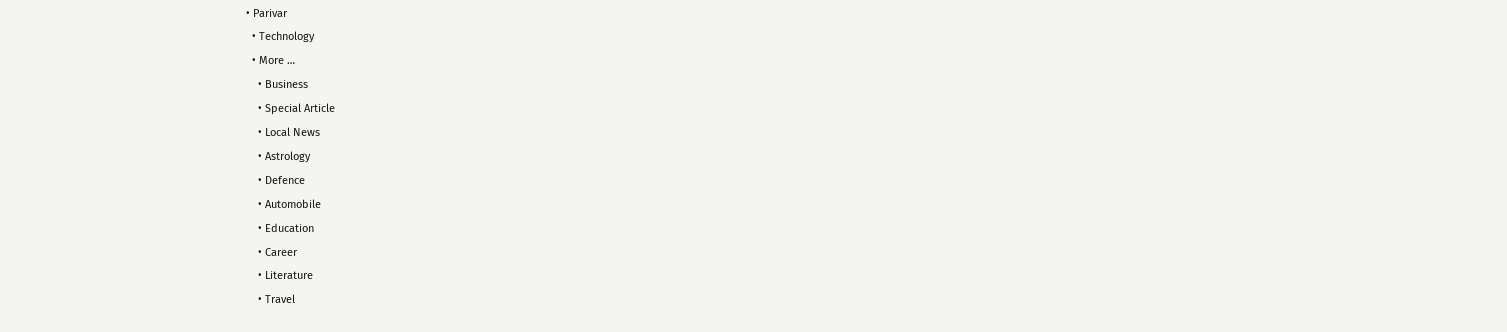• Parivar
  • Technology
  • More …
    • Business
    • Special Article
    • Local News
    • Astrology
    • Defence
    • Automobile
    • Education
    • Career
    • Literature
    • Travel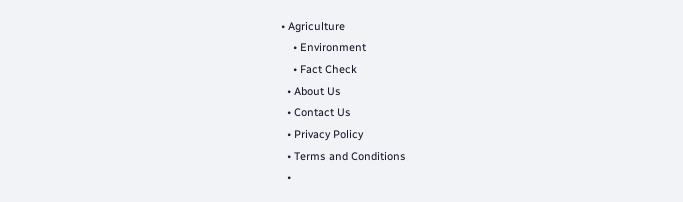• Agriculture
    • Environment
    • Fact Check
  • About Us
  • Contact Us
  • Privacy Policy
  • Terms and Conditions
  •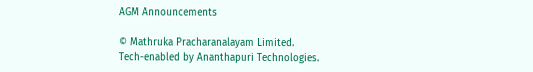AGM Announcements

© Mathruka Pracharanalayam Limited.
Tech-enabled by Ananthapuri Technologies.